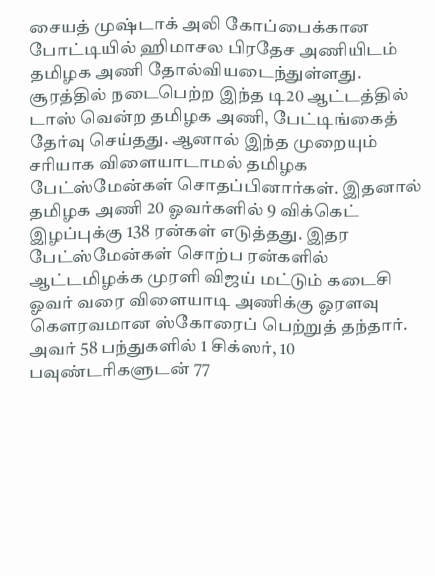சையத் முஷ்டாக் அலி கோப்பைக்கான போட்டியில் ஹிமாசல பிரதேச அணியிடம் தமிழக அணி தோல்வியடைந்துள்ளது.
சூரத்தில் நடைபெற்ற இந்த டி20 ஆட்டத்தில் டாஸ் வென்ற தமிழக அணி, பேட்டிங்கைத் தேர்வு செய்தது. ஆனால் இந்த முறையும் சரியாக விளையாடாமல் தமிழக பேட்ஸ்மேன்கள் சொதப்பினார்கள். இதனால் தமிழக அணி 20 ஓவர்களில் 9 விக்கெட் இழப்புக்கு 138 ரன்கள் எடுத்தது. இதர பேட்ஸ்மேன்கள் சொற்ப ரன்களில் ஆட்டமிழக்க முரளி விஜய் மட்டும் கடைசி ஓவர் வரை விளையாடி அணிக்கு ஓரளவு கெளரவமான ஸ்கோரைப் பெற்றுத் தந்தார். அவர் 58 பந்துகளில் 1 சிக்ஸர், 10 பவுண்டரிகளுடன் 77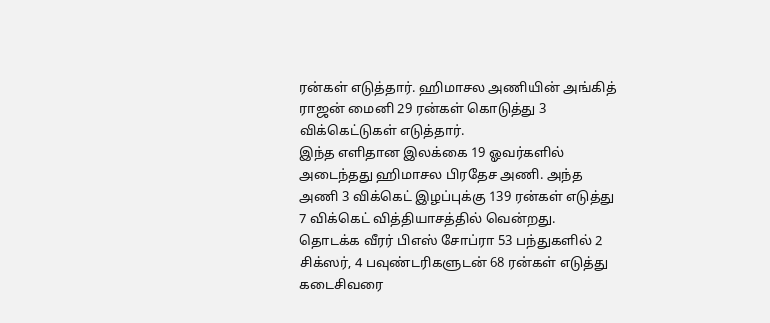ரன்கள் எடுத்தார். ஹிமாசல அணியின் அங்கித் ராஜன் மைனி 29 ரன்கள் கொடுத்து 3 விக்கெட்டுகள் எடுத்தார்.
இந்த எளிதான இலக்கை 19 ஓவர்களில் அடைந்தது ஹிமாசல பிரதேச அணி. அந்த அணி 3 விக்கெட் இழப்புக்கு 139 ரன்கள் எடுத்து 7 விக்கெட் வித்தியாசத்தில் வென்றது. தொடக்க வீரர் பிஎஸ் சோப்ரா 53 பந்துகளில் 2 சிக்ஸர், 4 பவுண்டரிகளுடன் 68 ரன்கள் எடுத்து கடைசிவரை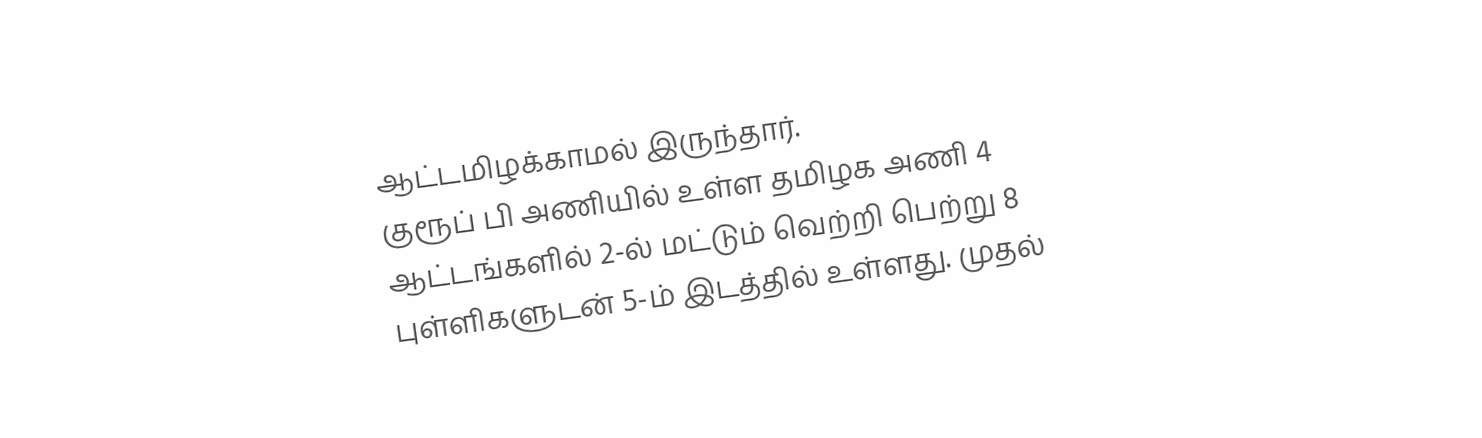ஆட்டமிழக்காமல் இருந்தார்.
குரூப் பி அணியில் உள்ள தமிழக அணி 4 ஆட்டங்களில் 2-ல் மட்டும் வெற்றி பெற்று 8 புள்ளிகளுடன் 5-ம் இடத்தில் உள்ளது. முதல்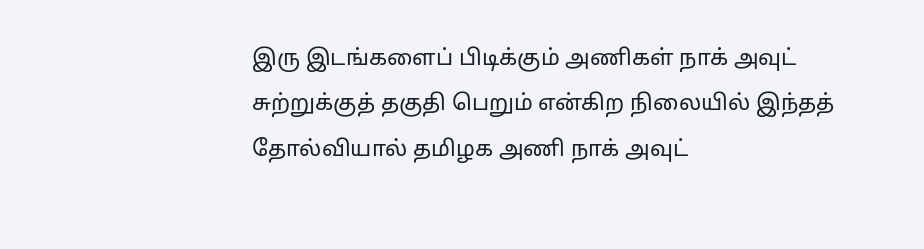இரு இடங்களைப் பிடிக்கும் அணிகள் நாக் அவுட் சுற்றுக்குத் தகுதி பெறும் என்கிற நிலையில் இந்தத் தோல்வியால் தமிழக அணி நாக் அவுட்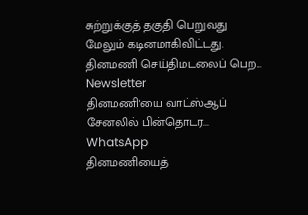சுற்றுக்குத் தகுதி பெறுவது மேலும் கடினமாகிவிட்டது.
தினமணி செய்திமடலைப் பெற... Newsletter
தினமணி'யை வாட்ஸ்ஆப் சேனலில் பின்தொடர... WhatsApp
தினமணியைத்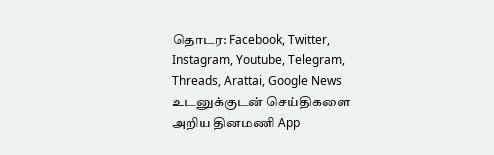தொடர: Facebook, Twitter, Instagram, Youtube, Telegram, Threads, Arattai, Google News
உடனுக்குடன் செய்திகளை அறிய தினமணி App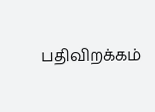பதிவிறக்கம்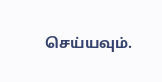செய்யவும்.